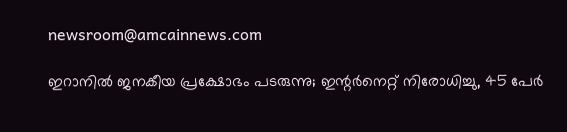newsroom@amcainnews.com

ഇറാനിൽ ജനകീയ പ്രക്ഷോഭം പടരുന്നു; ഇന്റർനെറ്റ് നിരോധിച്ചു, 45 പേർ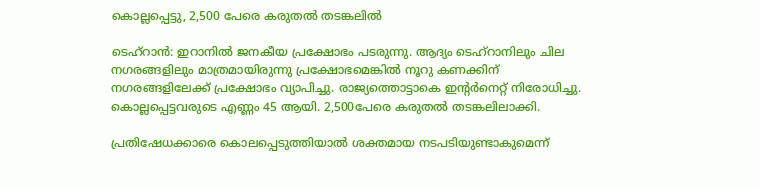കൊല്ലപ്പെട്ടു, 2,500 പേരെ കരുതൽ തടങ്കലിൽ

ടെഹ്റാൻ‌: ഇറാനിൽ ജനകീയ പ്രക്ഷോഭം പടരുന്നു. ആദ്യം ടെഹ്റാനിലും ചില നഗരങ്ങളിലും മാത്രമായിരുന്നു പ്രക്ഷോഭമെങ്കിൽ നൂറു കണക്കിന് നഗരങ്ങളിലേക്ക് പ്രക്ഷോഭം വ്യാപിച്ചു. രാജ്യത്തൊട്ടാകെ ഇന്റർനെറ്റ് നിരോധിച്ചു. കൊല്ലപ്പെട്ടവരുടെ എണ്ണം 45 ആയി. 2,500പേരെ കരുതൽ തടങ്കലിലാക്കി.

പ്രതിഷേധക്കാരെ കൊലപ്പെടുത്തിയാൽ ശക്തമായ നടപടിയുണ്ടാകുമെന്ന്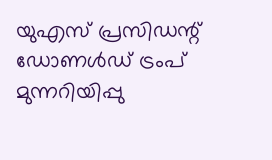യുഎസ് പ്രസിഡന്റ് ഡോണൾഡ് ട്രംപ് മുന്നറിയിപ്പു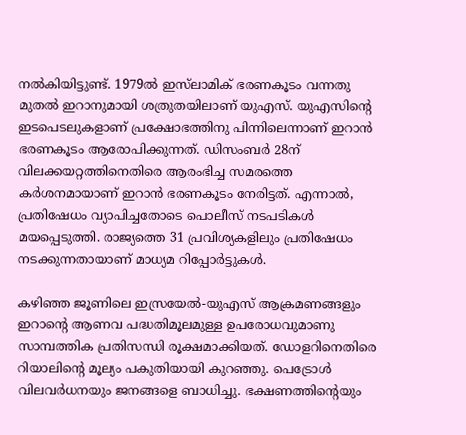നൽകിയിട്ടുണ്ട്. 1979ൽ ഇസ്‌ലാമിക് ഭരണകൂടം വന്നതു മുതൽ ഇറാനുമായി ശത്രുതയിലാണ് യുഎസ്. യുഎസിന്റെ ഇടപെടലുകളാണ് പ്രക്ഷോഭത്തിനു പിന്നിലെന്നാണ് ഇറാൻ ഭരണകൂടം ആരോപിക്കുന്നത്. ഡിസംബർ 28ന് വിലക്കയറ്റത്തിനെതിരെ ആരംഭിച്ച സമരത്തെ കർശനമായാണ് ഇറാൻ ഭരണകൂടം നേരിട്ടത്. എന്നാൽ, പ്രതിഷേധം വ്യാപിച്ചതോടെ പൊലീസ് നടപടികൾ മയപ്പെടുത്തി. രാജ്യത്തെ 31 പ്രവിശ്യകളിലും പ്രതിഷേധം നടക്കുന്നതായാണ് മാധ്യമ റിപ്പോർട്ടുകൾ.

കഴിഞ്ഞ ജൂണിലെ ഇസ്രയേൽ-യുഎസ് ആക്രമണങ്ങളും ഇറാന്റെ ആണവ പദ്ധതിമൂലമുള്ള ഉപരോധവുമാണു സാമ്പത്തിക പ്രതിസന്ധി രൂക്ഷമാക്കിയത്. ഡോളറിനെതിരെ റിയാലിന്റെ മൂല്യം പകുതിയായി കുറഞ്ഞു. പെട്രോൾ വിലവർധനയും ജനങ്ങളെ ബാധിച്ചു. ഭക്ഷണത്തിന്റെയും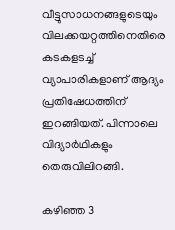വീട്ടുസാധനങ്ങളുടെയും വിലക്കയറ്റത്തിനെതിരെ കടകളടച്ച് വ്യാപാരികളാണ് ആദ്യം പ്രതിഷേധത്തിന് ഇറങ്ങിയത്. പിന്നാലെ വിദ്യാർഥികളും തെരുവിലിറങ്ങി.

കഴിഞ്ഞ 3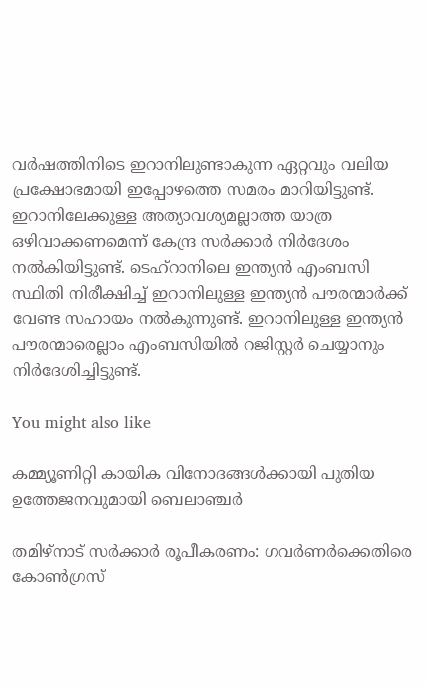വർഷത്തിനിടെ ഇറാനിലുണ്ടാകുന്ന ഏറ്റവും വലിയ പ്രക്ഷോഭമായി ഇപ്പോഴത്തെ സമരം മാറിയിട്ടുണ്ട്. ഇറാനിലേക്കുള്ള അത്യാവശ്യമല്ലാത്ത യാത്ര ഒഴിവാക്കണമെന്ന് കേന്ദ്ര സർക്കാർ നിർദേശം നൽകിയിട്ടുണ്ട്. ടെഹ്റാനിലെ ഇന്ത്യൻ എംബസി സ്ഥിതി നിരീക്ഷിച്ച് ഇറാനിലുള്ള ഇന്ത്യൻ പൗരന്മാർക്ക് വേണ്ട സഹായം നൽകുന്നുണ്ട്. ഇറാനിലുള്ള ഇന്ത്യൻ പൗരന്മാരെല്ലാം എംബസിയിൽ റജിസ്റ്റർ ചെയ്യാനും നിർദേശിച്ചിട്ടുണ്ട്.

You might also like

കമ്മ്യൂണിറ്റി കായിക വിനോദങ്ങൾക്കായി പുതിയ ഉത്തേജനവുമായി ബെലാഞ്ചർ

തമിഴ്‌നാട് സർക്കാർ രൂപീകരണം: ഗവർണർക്കെതിരെ കോൺഗ്രസ്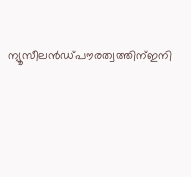ന്യൂസീലൻഡ്പൗരത്വത്തിന്ഇനി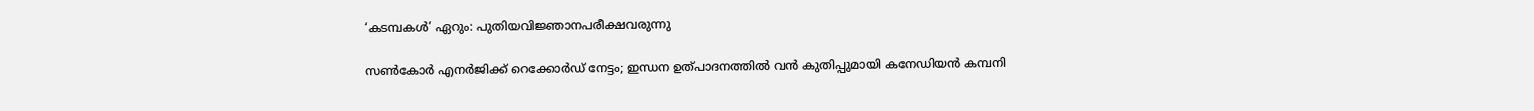‘കടമ്പകൾ’ ഏറും: പുതിയവിജ്ഞാനപരീക്ഷവരുന്നു

സൺകോർ എനർജിക്ക് റെക്കോർഡ് നേട്ടം; ഇന്ധന ഉത്പാദനത്തിൽ വൻ കുതിപ്പുമായി കനേഡിയൻ കമ്പനി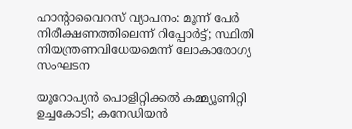ഹാൻ്റാവൈറസ് വ്യാപനം: മൂന്ന് പേർ നിരീക്ഷണത്തിലെന്ന് റിപ്പോർട്ട്; സ്ഥിതി നിയന്ത്രണവിധേയമെന്ന് ലോകാരോഗ്യ സംഘടന

യൂറോപ്യൻ പൊളിറ്റിക്കൽ കമ്മ്യൂണിറ്റി ഉച്ചകോടി; കനേഡിയൻ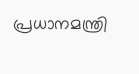പ്രധാനമന്ത്രി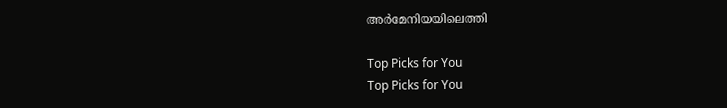അർമേനിയയിലെത്തി

Top Picks for You
Top Picks for You